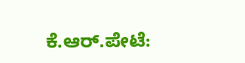ಕೆ.ಆರ್.ಪೇಟೆ: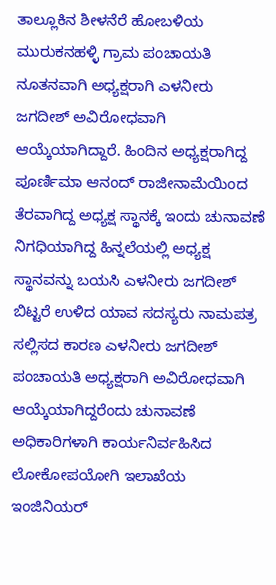ತಾಲ್ಲೂಕಿನ ಶೀಳನೆರೆ ಹೋಬಳಿಯ ಮುರುಕನಹಳ್ಳಿ ಗ್ರಾಮ ಪಂಚಾಯತಿ ನೂತನವಾಗಿ ಅಧ್ಯಕ್ಷರಾಗಿ ಎಳನೀರು ಜಗದೀಶ್ ಅವಿರೋಧವಾಗಿ ಆಯ್ಕೆಯಾಗಿದ್ದಾರೆ. ಹಿಂದಿನ ಅಧ್ಯಕ್ಷರಾಗಿದ್ದ ಪೂರ್ಣಿಮಾ ಆನಂದ್ ರಾಜೀನಾಮೆಯಿಂದ ತೆರವಾಗಿದ್ದ ಅಧ್ಯಕ್ಷ ಸ್ಥಾನಕ್ಕೆ ಇಂದು ಚುನಾವಣೆ ನಿಗಧಿಯಾಗಿದ್ದ ಹಿನ್ನಲೆಯಲ್ಲಿ ಅಧ್ಯಕ್ಷ ಸ್ಥಾನವನ್ನು ಬಯಸಿ ಎಳನೀರು ಜಗದೀಶ್ ಬಿಟ್ಟರೆ ಉಳಿದ ಯಾವ ಸದಸ್ಯರು ನಾಮಪತ್ರ ಸಲ್ಲಿಸದ ಕಾರಣ ಎಳನೀರು ಜಗದೀಶ್ ಪಂಚಾಯತಿ ಅಧ್ಯಕ್ಷರಾಗಿ ಅವಿರೋಧವಾಗಿ ಆಯ್ಕೆಯಾಗಿದ್ದರೆಂದು ಚುನಾವಣೆ ಅಧಿಕಾರಿಗಳಾಗಿ ಕಾರ್ಯನಿರ್ವಹಿಸಿದ ಲೋಕೋಪಯೋಗಿ ಇಲಾಖೆಯ ಇಂಜಿನಿಯರ್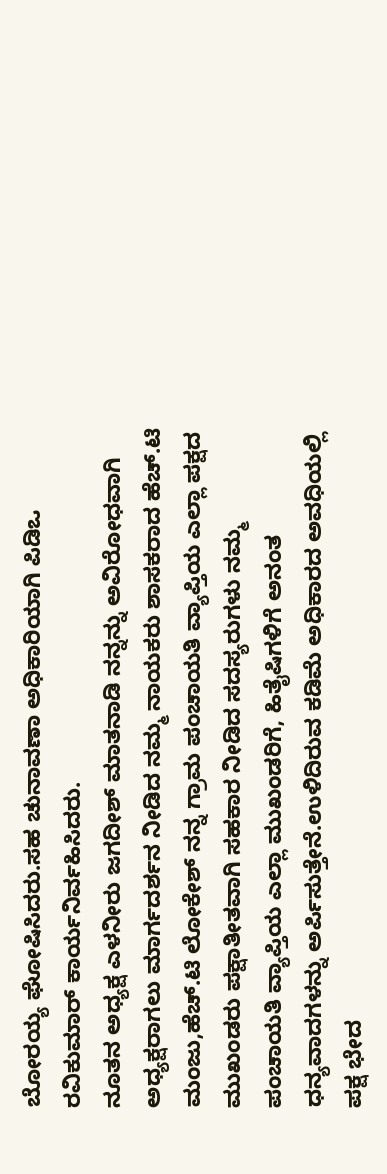ಬೋರಯ್ಯ ಘೋಷಿಸಿದರು.ಸಹ ಚುನಾವಣಾ ಅಧಿಕಾರಿಯಾಗಿ ಪಿಡಿಒ ರವಿಕುಮಾರ್ ಕಾರ್ಯನಿರ್ವಹಿಸಿದರು.
ನೂತನ ಅಧ್ಯಕ್ಷ ಎಳನೀರು ಜಗದೀಶ್ ಮಾತನಾಡಿ ನನ್ನನ್ನು ಅವಿರೋಧವಾಗಿ ಅಧ್ಯಕ್ಷರಾಗಲು ಮಾರ್ಗದರ್ಶನ ನೀಡಿದ ನಮ್ಮ ನಾಯಕರು ಶಾಸಕರಾದ ಹೆಚ್.ಟಿ ಮಂಜು,ಹೆಚ್.ಟಿ ಲೋಕೇಶ್ ನನ್ನ ಗ್ರಾಮ ಪಂಚಾಯತಿ ವ್ಯಾಪ್ತಿಯ ಎಲ್ಲಾ ಪಕ್ಷದ ಮುಖಂಡರು ಪಕ್ಷಾತೀತವಾಗಿ ಸಹಕಾರ ನೀಡಿದ ಸದಸ್ಯರುಗಳು ನಮ್ಮ ಪಂಚಾಯತಿ ವ್ಯಾಪ್ತಿಯ ಎಲ್ಲಾ ಮುಖಂಡರಿಗೆ, ಹಿತೈಷಿಗಳಿಗೆ ಅನಂತ ಧನ್ಯವಾದಗಳನ್ನು ಅರ್ಪಿಸುತ್ತೇನೆ.ಉಳಿದಿರುವ ಕಡಿಮೆ ಅಧಿಕಾರದ ಅವಧಿಯಲ್ಲಿ ಪಕ್ಷ ಭೇದ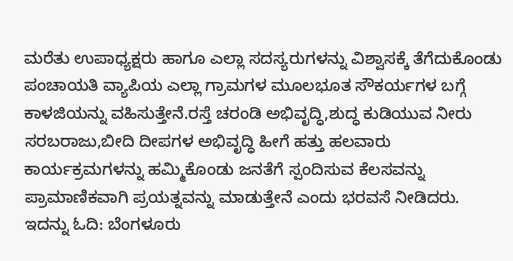ಮರೆತು ಉಪಾಧ್ಯಕ್ಷರು ಹಾಗೂ ಎಲ್ಲಾ ಸದಸ್ಯರುಗಳನ್ನು ವಿಶ್ವಾಸಕ್ಕೆ ತೆಗೆದುಕೊಂಡು ಪಂಚಾಯತಿ ವ್ಯಾಪಿಯ ಎಲ್ಲಾ ಗ್ರಾಮಗಳ ಮೂಲಭೂತ ಸೌಕರ್ಯಗಳ ಬಗ್ಗೆ ಕಾಳಜಿಯನ್ನು ವಹಿಸುತ್ತೇನೆ.ರಸ್ತೆ ಚರಂಡಿ ಅಭಿವೃದ್ಧಿ,ಶುದ್ಧ ಕುಡಿಯುವ ನೀರು ಸರಬರಾಜು,ಬೀದಿ ದೀಪಗಳ ಅಭಿವೃದ್ಧಿ ಹೀಗೆ ಹತ್ತು ಹಲವಾರು ಕಾರ್ಯಕ್ರಮಗಳನ್ನು ಹಮ್ಮಿಕೊಂಡು ಜನತೆಗೆ ಸ್ಪಂದಿಸುವ ಕೆಲಸವನ್ನು ಪ್ರಾಮಾಣಿಕವಾಗಿ ಪ್ರಯತ್ನವನ್ನು ಮಾಡುತ್ತೇನೆ ಎಂದು ಭರವಸೆ ನೀಡಿದರು.
ಇದನ್ನು ಓದಿ: ಬೆಂಗಳೂರು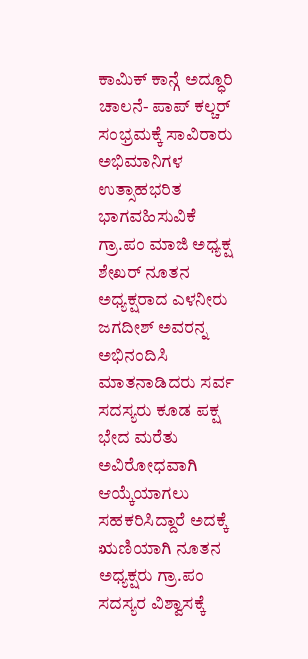ಕಾಮಿಕ್ ಕಾನ್ಗೆ ಅದ್ಧೂರಿ ಚಾಲನೆ- ಪಾಪ್ ಕಲ್ಚರ್ ಸಂಭ್ರಮಕ್ಕೆ ಸಾವಿರಾರು ಅಭಿಮಾನಿಗಳ ಉತ್ಸಾಹಭರಿತ ಭಾಗವಹಿಸುವಿಕೆ
ಗ್ರಾ.ಪಂ ಮಾಜಿ ಅಧ್ಯಕ್ಷ ಶೇಖರ್ ನೂತನ ಅಧ್ಯಕ್ಷರಾದ ಎಳನೀರು ಜಗದೀಶ್ ಅವರನ್ನ ಅಭಿನಂದಿಸಿ ಮಾತನಾಡಿದರು ಸರ್ವ ಸದಸ್ಯರು ಕೂಡ ಪಕ್ಷ ಭೇದ ಮರೆತು ಅವಿರೋಧವಾಗಿ ಆಯ್ಕೆಯಾಗಲು ಸಹಕರಿಸಿದ್ದಾರೆ ಅದಕ್ಕೆ ಋಣಿಯಾಗಿ ನೂತನ ಅಧ್ಯಕ್ಷರು ಗ್ರಾ.ಪಂ ಸದಸ್ಯರ ವಿಶ್ವಾಸಕ್ಕೆ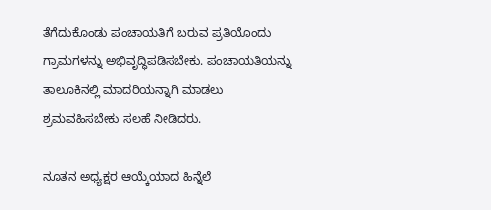ತೆಗೆದುಕೊಂಡು ಪಂಚಾಯತಿಗೆ ಬರುವ ಪ್ರತಿಯೊಂದು ಗ್ರಾಮಗಳನ್ನು ಅಭಿವೃದ್ಧಿಪಡಿಸಬೇಕು. ಪಂಚಾಯತಿಯನ್ನು ತಾಲೂಕಿನಲ್ಲಿ ಮಾದರಿಯನ್ನಾಗಿ ಮಾಡಲು ಶ್ರಮವಹಿಸಬೇಕು ಸಲಹೆ ನೀಡಿದರು.

ನೂತನ ಅಧ್ಯಕ್ಷರ ಆಯ್ಕೆಯಾದ ಹಿನ್ನೆಲೆ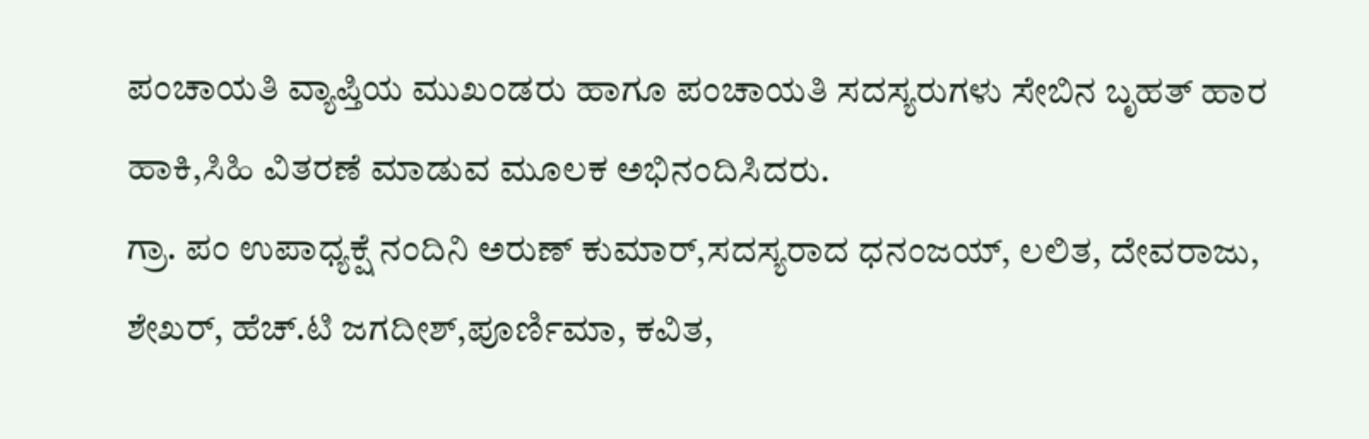ಪಂಚಾಯತಿ ವ್ಯಾಪ್ತಿಯ ಮುಖಂಡರು ಹಾಗೂ ಪಂಚಾಯತಿ ಸದಸ್ಯರುಗಳು ಸೇಬಿನ ಬೃಹತ್ ಹಾರ ಹಾಕಿ,ಸಿಹಿ ವಿತರಣೆ ಮಾಡುವ ಮೂಲಕ ಅಭಿನಂದಿಸಿದರು.
ಗ್ರಾ. ಪಂ ಉಪಾಧ್ಯಕ್ಷೆ ನಂದಿನಿ ಅರುಣ್ ಕುಮಾರ್,ಸದಸ್ಯರಾದ ಧನಂಜಯ್, ಲಲಿತ, ದೇವರಾಜು, ಶೇಖರ್, ಹೆಚ್.ಟಿ ಜಗದೀಶ್,ಪೂರ್ಣಿಮಾ, ಕವಿತ,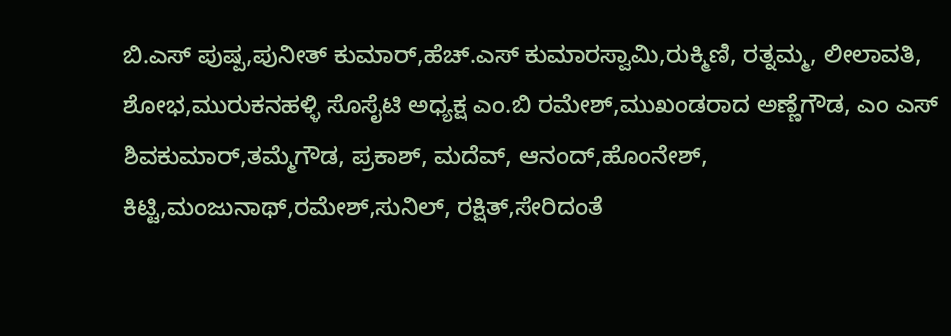ಬಿ.ಎಸ್ ಪುಷ್ಪ,ಪುನೀತ್ ಕುಮಾರ್,ಹೆಚ್.ಎಸ್ ಕುಮಾರಸ್ವಾಮಿ,ರುಕ್ಮಿಣಿ, ರತ್ನಮ್ಮ, ಲೀಲಾವತಿ, ಶೋಭ,ಮುರುಕನಹಳ್ಳಿ ಸೊಸೈಟಿ ಅಧ್ಯಕ್ಷ ಎಂ.ಬಿ ರಮೇಶ್,ಮುಖಂಡರಾದ ಅಣ್ಣೆಗೌಡ, ಎಂ ಎಸ್ ಶಿವಕುಮಾರ್,ತಮ್ಮೆಗೌಡ, ಪ್ರಕಾಶ್, ಮದೆವ್, ಆನಂದ್,ಹೊಂನೇಶ್, ಕಿಟ್ಟಿ,ಮಂಜುನಾಥ್,ರಮೇಶ್,ಸುನಿಲ್, ರಕ್ಷಿತ್,ಸೇರಿದಂತೆ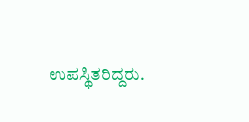ಉಪಸ್ಥಿತರಿದ್ದರು.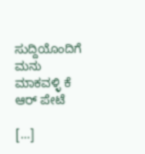ಸುದ್ದಿಯೊಂದಿಗೆ ಮನು ಮಾಕವಳ್ಳಿ ಕೆ ಆರ್ ಪೇಟೆ

[…]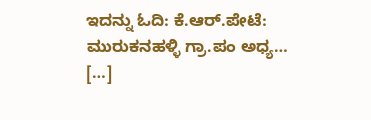ಇದನ್ನು ಓದಿ: ಕೆ.ಆರ್.ಪೇಟೆ: ಮುರುಕನಹಳ್ಳಿ ಗ್ರಾ.ಪಂ ಅಧ್ಯ… […]